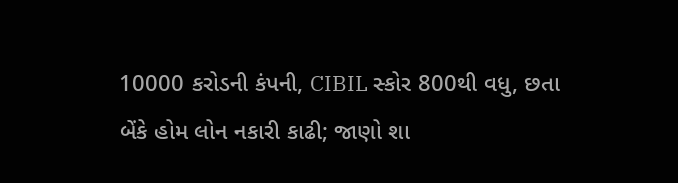10000 કરોડની કંપની, CIBIL સ્કોર 800થી વધુ, છતા બેંકે હોમ લોન નકારી કાઢી; જાણો શા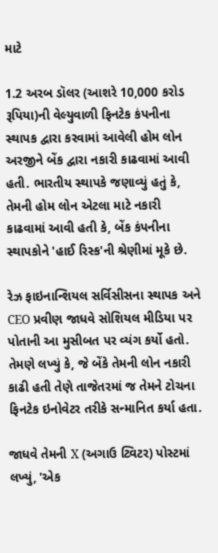માટે

1.2 અરબ ડૉલર (આશરે 10,000 કરોડ રૂપિયા)ની વેલ્યુવાળી ફિનટેક કંપનીના સ્થાપક દ્વારા કરવામાં આવેલી હોમ લોન અરજીને બેંક દ્વારા નકારી કાઢવામાં આવી હતી. ભારતીય સ્થાપકે જણાવ્યું હતું કે, તેમની હોમ લોન એટલા માટે નકારી કાઢવામાં આવી હતી કે, બેંક કંપનીના સ્થાપકોને 'હાઈ રિસ્ક'ની શ્રેણીમાં મૂકે છે.

રેઝ ફાઇનાન્શિયલ સર્વિસીસના સ્થાપક અને CEO પ્રવીણ જાધવે સોશિયલ મીડિયા પર પોતાની આ મુસીબત પર વ્યંગ કર્યો હતો. તેમણે લખ્યું કે, જે બેંકે તેમની લોન નકારી કાઢી હતી તેણે તાજેતરમાં જ તેમને ટોચના ફિનટેક ઇનોવેટર તરીકે સન્માનિત કર્યા હતા.

જાધવે તેમની X (અગાઉ ટ્વિટર) પોસ્ટમાં લખ્યું, 'એક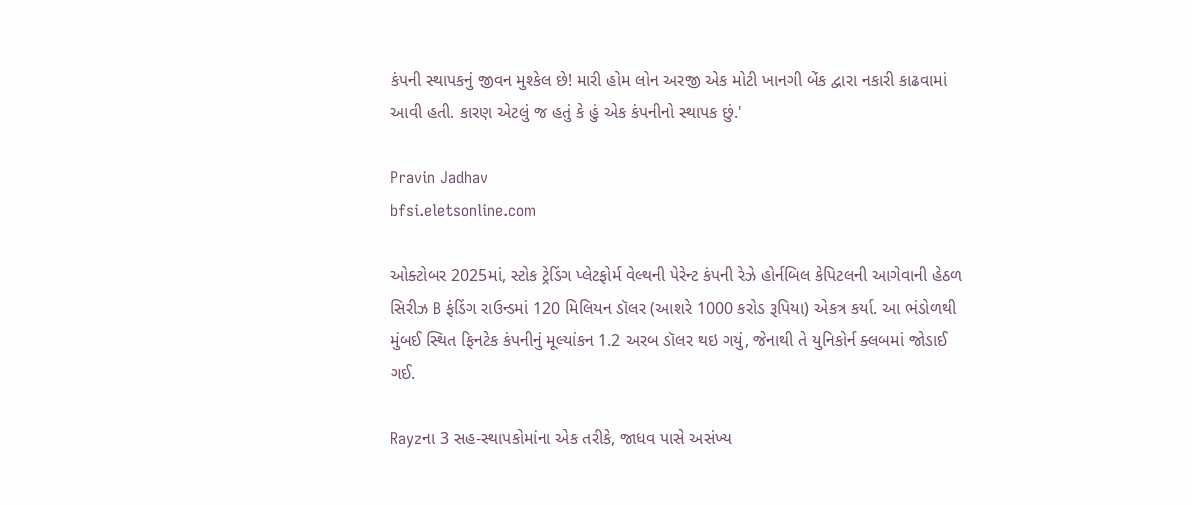કંપની સ્થાપકનું જીવન મુશ્કેલ છે! મારી હોમ લોન અરજી એક મોટી ખાનગી બેંક દ્વારા નકારી કાઢવામાં આવી હતી. કારણ એટલું જ હતું કે હું એક કંપનીનો સ્થાપક છું.'

Pravin Jadhav
bfsi.eletsonline.com

ઓક્ટોબર 2025માં, સ્ટોક ટ્રેડિંગ પ્લેટફોર્મ વેલ્થની પેરેન્ટ કંપની રેઝે હોર્નબિલ કેપિટલની આગેવાની હેઠળ સિરીઝ B ફંડિંગ રાઉન્ડમાં 120 મિલિયન ડૉલર (આશરે 1000 કરોડ રૂપિયા) એકત્ર કર્યા. આ ભંડોળથી મુંબઈ સ્થિત ફિનટેક કંપનીનું મૂલ્યાંકન 1.2 અરબ ડૉલર થઇ ગયું, જેનાથી તે યુનિકોર્ન ક્લબમાં જોડાઈ ગઈ.

Rayzના 3 સહ-સ્થાપકોમાંના એક તરીકે, જાધવ પાસે અસંખ્ય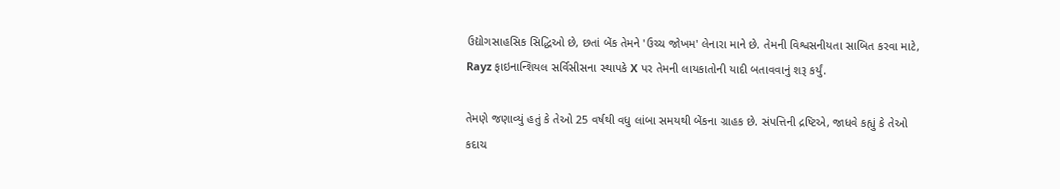ઉદ્યોગસાહસિક સિદ્ધિઓ છે, છતાં બેંક તેમને 'ઉચ્ચ જોખમ' લેનારા માને છે. તેમની વિશ્વસનીયતા સાબિત કરવા માટે, Rayz ફાઇનાન્શિયલ સર્વિસીસના સ્થાપકે X પર તેમની લાયકાતોની યાદી બતાવવાનું શરૂ કર્યું.

તેમણે જણાવ્યું હતું કે તેઓ 25 વર્ષથી વધુ લાંબા સમયથી બેંકના ગ્રાહક છે. સંપત્તિની દ્રષ્ટિએ, જાધવે કહ્યું કે તેઓ કદાચ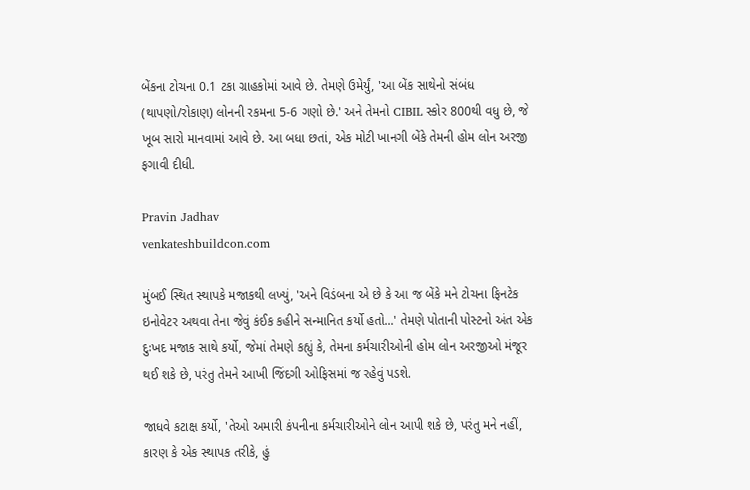બેંકના ટોચના 0.1 ટકા ગ્રાહકોમાં આવે છે. તેમણે ઉમેર્યું, 'આ બેંક સાથેનો સંબંધ (થાપણો/રોકાણ) લોનની રકમના 5-6 ગણો છે.' અને તેમનો CIBIL સ્કોર 800થી વધુ છે, જે ખૂબ સારો માનવામાં આવે છે. આ બધા છતાં, એક મોટી ખાનગી બેંકે તેમની હોમ લોન અરજી ફગાવી દીધી.

Pravin Jadhav
venkateshbuildcon.com

મુંબઈ સ્થિત સ્થાપકે મજાકથી લખ્યું, 'અને વિડંબના એ છે કે આ જ બેંકે મને ટોચના ફિનટેક ઇનોવેટર અથવા તેના જેવું કંઈક કહીને સન્માનિત કર્યો હતો...' તેમણે પોતાની પોસ્ટનો અંત એક દુઃખદ મજાક સાથે કર્યો, જેમાં તેમણે કહ્યું કે, તેમના કર્મચારીઓની હોમ લોન અરજીઓ મંજૂર થઈ શકે છે, પરંતુ તેમને આખી જિંદગી ઓફિસમાં જ રહેવું પડશે.

જાધવે કટાક્ષ કર્યો, 'તેઓ અમારી કંપનીના કર્મચારીઓને લોન આપી શકે છે, પરંતુ મને નહીં, કારણ કે એક સ્થાપક તરીકે, હું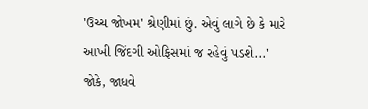'ઉચ્ચ જોખમ' શ્રેણીમાં છું. એવું લાગે છે કે મારે આખી જિંદગી ઓફિસમાં જ રહેવું પડશે...' જોકે, જાધવે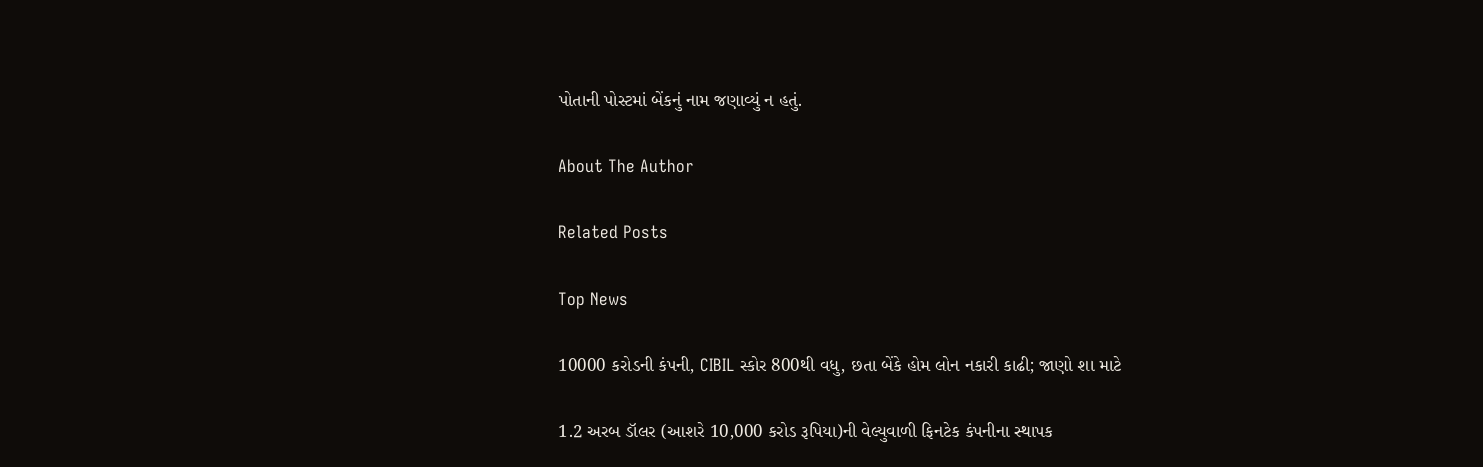પોતાની પોસ્ટમાં બેંકનું નામ જણાવ્યું ન હતું.

About The Author

Related Posts

Top News

10000 કરોડની કંપની, CIBIL સ્કોર 800થી વધુ, છતા બેંકે હોમ લોન નકારી કાઢી; જાણો શા માટે

1.2 અરબ ડૉલર (આશરે 10,000 કરોડ રૂપિયા)ની વેલ્યુવાળી ફિનટેક કંપનીના સ્થાપક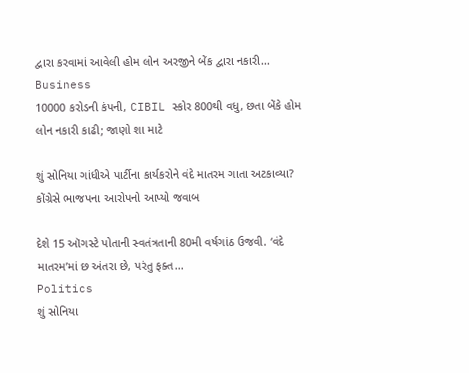દ્વારા કરવામાં આવેલી હોમ લોન અરજીને બેંક દ્વારા નકારી...
Business
10000 કરોડની કંપની, CIBIL સ્કોર 800થી વધુ, છતા બેંકે હોમ લોન નકારી કાઢી; જાણો શા માટે

શું સોનિયા ગાંધીએ પાર્ટીના કાર્યકરોને વંદે માતરમ ગાતા અટકાવ્યા? કોંગ્રેસે ભાજપના આરોપનો આપ્યો જવાબ

દેશે 15 ઑગસ્ટે પોતાની સ્વતંત્રતાની 80મી વર્ષગાંઠ ઉજવી. ‘વંદે માતરમ’માં છ અંતરા છે, પરંતુ ફક્ત...
Politics
શું સોનિયા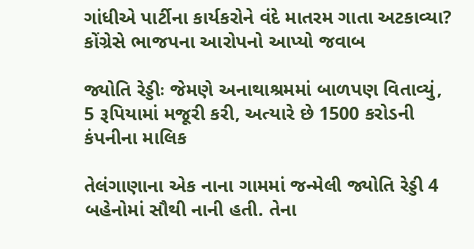ગાંધીએ પાર્ટીના કાર્યકરોને વંદે માતરમ ગાતા અટકાવ્યા? કોંગ્રેસે ભાજપના આરોપનો આપ્યો જવાબ

જ્યોતિ રેડ્ડીઃ જેમણે અનાથાશ્રમમાં બાળપણ વિતાવ્યું, 5 રૂપિયામાં મજૂરી કરી, અત્યારે છે 1500 કરોડની કંપનીના માલિક

તેલંગાણાના એક નાના ગામમાં જન્મેલી જ્યોતિ રેડ્ડી 4 બહેનોમાં સૌથી નાની હતી. તેના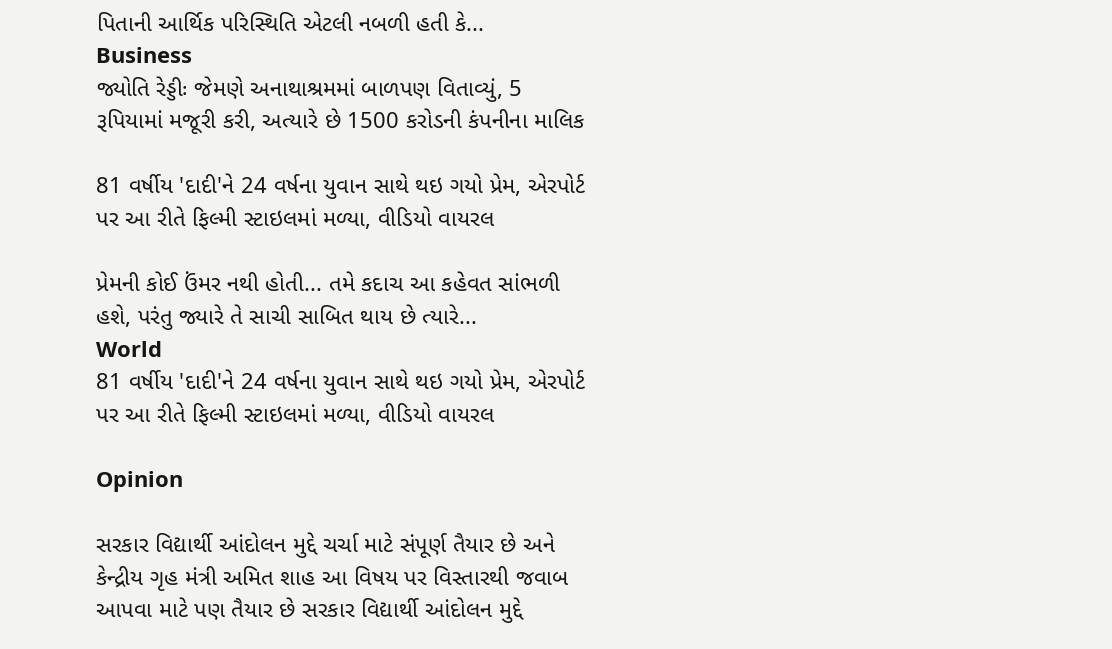પિતાની આર્થિક પરિસ્થિતિ એટલી નબળી હતી કે...
Business
જ્યોતિ રેડ્ડીઃ જેમણે અનાથાશ્રમમાં બાળપણ વિતાવ્યું, 5 રૂપિયામાં મજૂરી કરી, અત્યારે છે 1500 કરોડની કંપનીના માલિક

81 વર્ષીય 'દાદી'ને 24 વર્ષના યુવાન સાથે થઇ ગયો પ્રેમ, એરપોર્ટ પર આ રીતે ફિલ્મી સ્ટાઇલમાં મળ્યા, વીડિયો વાયરલ

પ્રેમની કોઈ ઉંમર નથી હોતી... તમે કદાચ આ કહેવત સાંભળી હશે, પરંતુ જ્યારે તે સાચી સાબિત થાય છે ત્યારે...
World
81 વર્ષીય 'દાદી'ને 24 વર્ષના યુવાન સાથે થઇ ગયો પ્રેમ, એરપોર્ટ પર આ રીતે ફિલ્મી સ્ટાઇલમાં મળ્યા, વીડિયો વાયરલ

Opinion

સરકાર વિદ્યાર્થી આંદોલન મુદ્દે ચર્ચા માટે સંપૂર્ણ તૈયાર છે અને કેન્દ્રીય ગૃહ મંત્રી અમિત શાહ આ વિષય પર વિસ્તારથી જવાબ આપવા માટે પણ તૈયાર છે સરકાર વિદ્યાર્થી આંદોલન મુદ્દે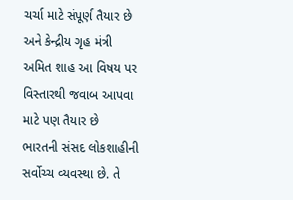ચર્ચા માટે સંપૂર્ણ તૈયાર છે અને કેન્દ્રીય ગૃહ મંત્રી અમિત શાહ આ વિષય પર વિસ્તારથી જવાબ આપવા માટે પણ તૈયાર છે
ભારતની સંસદ લોકશાહીની સર્વોચ્ચ વ્યવસ્થા છે. તે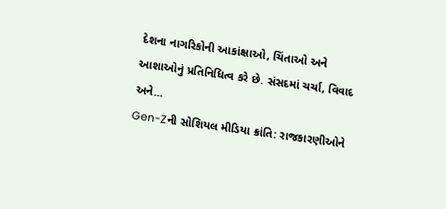દેશના નાગરિકોની આકાંક્ષાઓ, ચિંતાઓ અને આશાઓનું પ્રતિનિધિત્વ કરે છે. સંસદમાં ચર્ચા, વિવાદ અને...
Gen-Zની સોશિયલ મીડિયા ક્રાંતિ: રાજકારણીઓને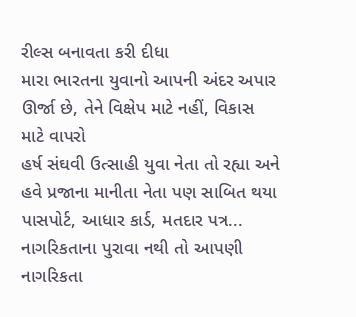રીલ્સ બનાવતા કરી દીધા
મારા ભારતના યુવાનો આપની અંદર અપાર ઊર્જા છે, તેને વિક્ષેપ માટે નહીં, વિકાસ માટે વાપરો
હર્ષ સંઘવી ઉત્સાહી યુવા નેતા તો રહ્યા અને હવે પ્રજાના માનીતા નેતા પણ સાબિત થયા
પાસપોર્ટ, આધાર કાર્ડ, મતદાર પત્ર... નાગરિકતાના પુરાવા નથી તો આપણી નાગરિકતા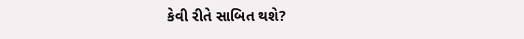કેવી રીતે સાબિત થશે?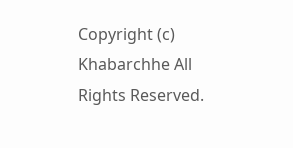Copyright (c) Khabarchhe All Rights Reserved.